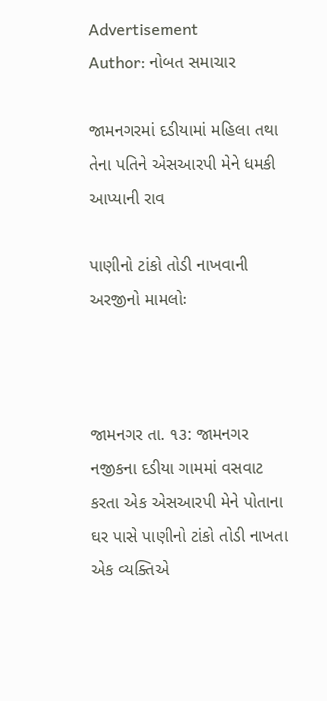Advertisement
Author: નોબત સમાચાર

જામનગરમાં દડીયામાં મહિલા તથા તેના પતિને એસઆરપી મેને ધમકી આપ્યાની રાવ

પાણીનો ટાંકો તોડી નાખવાની અરજીનો મામલોઃ



જામનગર તા. ૧૩: જામનગર નજીકના દડીયા ગામમાં વસવાટ કરતા એક એસઆરપી મેને પોતાના ઘર પાસે પાણીનો ટાંકો તોડી નાખતા એક વ્યક્તિએ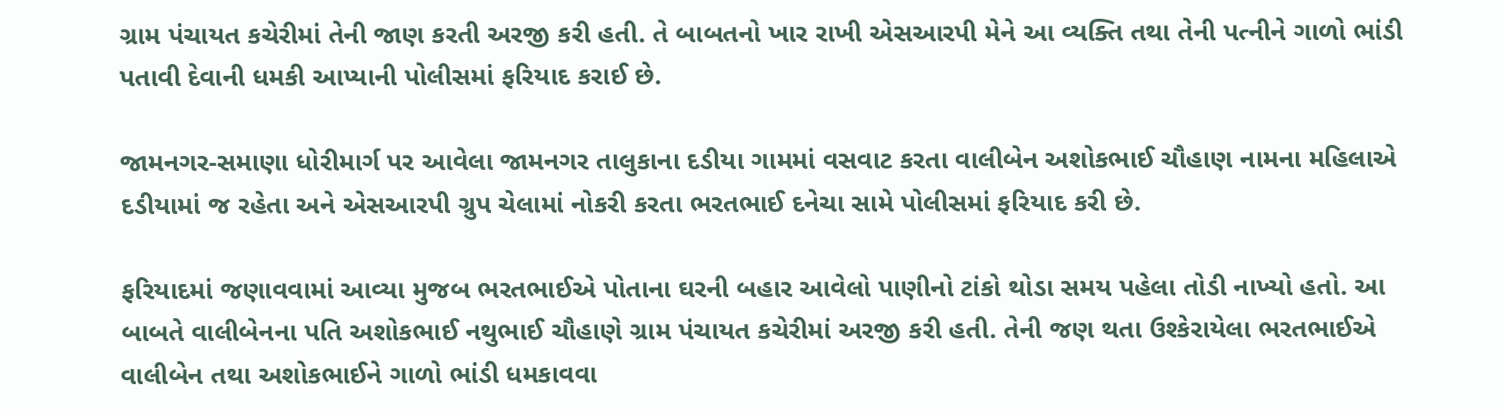ગ્રામ પંચાયત કચેરીમાં તેની જાણ કરતી અરજી કરી હતી. તે બાબતનો ખાર રાખી એસઆરપી મેને આ વ્યક્તિ તથા તેની પત્નીને ગાળો ભાંડી પતાવી દેવાની ધમકી આપ્યાની પોલીસમાં ફરિયાદ કરાઈ છે.

જામનગર-સમાણા ધોરીમાર્ગ પર આવેલા જામનગર તાલુકાના દડીયા ગામમાં વસવાટ કરતા વાલીબેન અશોકભાઈ ચૌહાણ નામના મહિલાએ દડીયામાં જ રહેતા અને એસઆરપી ગ્રુપ ચેલામાં નોકરી કરતા ભરતભાઈ દનેચા સામે પોલીસમાં ફરિયાદ કરી છે.

ફરિયાદમાં જણાવવામાં આવ્યા મુજબ ભરતભાઈએ પોતાના ઘરની બહાર આવેલો પાણીનો ટાંકો થોડા સમય પહેલા તોડી નાખ્યો હતો. આ બાબતે વાલીબેનના પતિ અશોકભાઈ નથુભાઈ ચૌહાણે ગ્રામ પંચાયત કચેરીમાં અરજી કરી હતી. તેની જણ થતા ઉશ્કેરાયેલા ભરતભાઈએ વાલીબેન તથા અશોકભાઈને ગાળો ભાંડી ધમકાવવા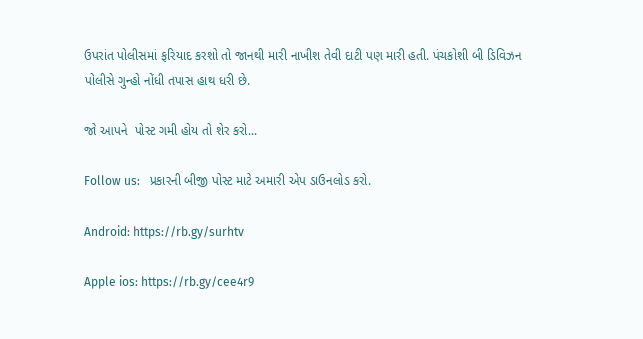ઉપરાંત પોલીસમાં ફરિયાદ કરશો તો જાનથી મારી નાખીશ તેવી દાટી પણ મારી હતી. પંચકોશી બી ડિવિઝન પોલીસે ગુન્હો નોંધી તપાસ હાથ ધરી છે.

જો આપને  પોસ્ટ ગમી હોય તો શેર કરો...

Follow us:   પ્રકારની બીજી પોસ્ટ માટે અમારી એપ ડાઉનલોડ કરો.

Android: https://rb.gy/surhtv

Apple ios: https://rb.gy/cee4r9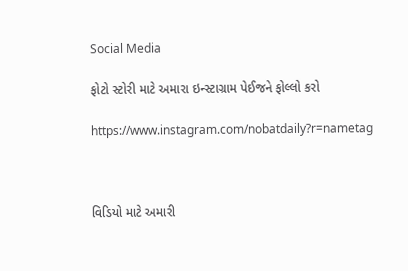Social Media

ફોટો સ્ટોરી માટે અમારા ઇન્સ્ટાગ્રામ પેઈજને ફોલ્લો કરો

https://www.instagram.com/nobatdaily?r=nametag



વિડિયો માટે અમારી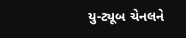યુ-ટ્યૂબ ચેનલને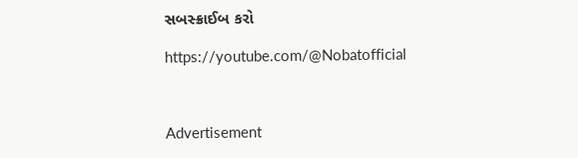સબસ્ક્રાઈબ કરો

https://youtube.com/@Nobatofficial



Advertisement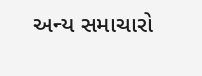અન્ય સમાચારો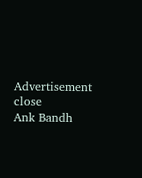Advertisement
close
Ank Bandh